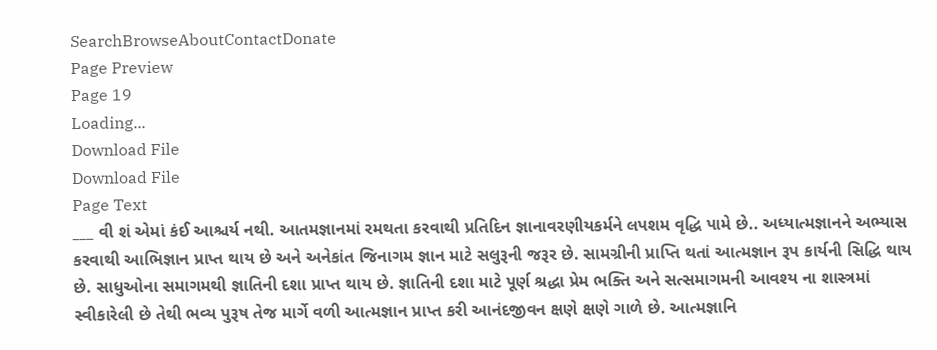SearchBrowseAboutContactDonate
Page Preview
Page 19
Loading...
Download File
Download File
Page Text
___ વી શં એમાં કંઈ આશ્ચર્ય નથી. આતમજ્ઞાનમાં રમથતા કરવાથી પ્રતિદિન જ્ઞાનાવરણીયકર્મને લપશમ વૃદ્ધિ પામે છે.. અધ્યાત્મજ્ઞાનને અભ્યાસ કરવાથી આભિજ્ઞાન પ્રાપ્ત થાય છે અને અનેકાંત જિનાગમ જ્ઞાન માટે સલુરૂની જરૂર છે. સામગ્રીની પ્રાપ્તિ થતાં આત્મજ્ઞાન રૂપ કાર્યની સિદ્ધિ થાય છે. સાધુઓના સમાગમથી જ્ઞાતિની દશા પ્રાપ્ત થાય છે. જ્ઞાતિની દશા માટે પૂર્ણ શ્રદ્ધા પ્રેમ ભક્તિ અને સત્સમાગમની આવશ્ય ના શાસ્ત્રમાં સ્વીકારેલી છે તેથી ભવ્ય પુરૂષ તેજ માર્ગે વળી આત્મજ્ઞાન પ્રાપ્ત કરી આનંદજીવન ક્ષણે ક્ષણે ગાળે છે. આત્મજ્ઞાનિ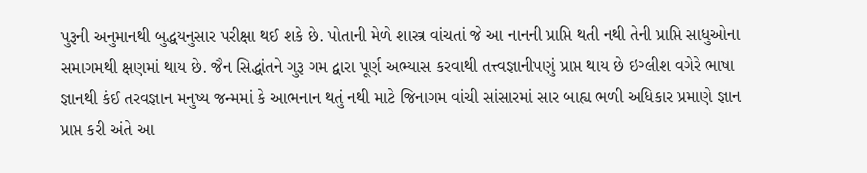પુરૂની અનુમાનથી બુદ્ધયનુસાર પરીક્ષા થઈ શકે છે. પોતાની મેળે શાસ્ત્ર વાંચતાં જે આ નાનની પ્રાપ્તિ થતી નથી તેની પ્રાપ્તિ સાધુઓના સમાગમથી ક્ષણમાં થાય છે. જૈન સિદ્ધાંતને ગુરૂ ગમ દ્વારા પૂર્ણ અભ્યાસ કરવાથી તત્ત્વજ્ઞાનીપણું પ્રાપ્ત થાય છે ઇગ્લીશ વગેરે ભાષા જ્ઞાનથી કંઈ તરવજ્ઞાન મનુષ્ય જન્મમાં કે આભનાન થતું નથી માટે જિનાગમ વાંચી સાંસારમાં સાર બાહ્ય ભળી અધિકાર પ્રમાણે જ્ઞાન પ્રાપ્ત કરી અંતે આ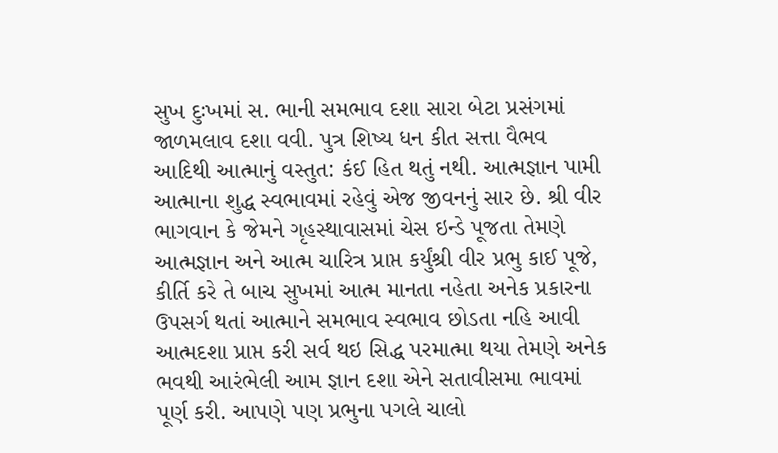સુખ દુઃખમાં સ. ભાની સમભાવ દશા સારા બેટા પ્રસંગમાં જાળમલાવ દશા વવી. પુત્ર શિષ્ય ધન કીત સત્તા વૈભવ આદિથી આત્માનું વસ્તુત: કંઈ હિત થતું નથી. આત્મજ્ઞાન પામી આત્માના શુદ્ધ સ્વભાવમાં રહેવું એજ જીવનનું સાર છે. શ્રી વીર ભાગવાન કે જેમને ગૃહસ્થાવાસમાં ચેસ ઇન્ડે પૂજતા તેમણે આત્મજ્ઞાન અને આત્મ ચારિત્ર પ્રાપ્ત કર્યુંશ્રી વીર પ્રભુ કાઈ પૂજે, કીર્તિ કરે તે બાચ સુખમાં આત્મ માનતા નહેતા અનેક પ્રકારના ઉપસર્ગ થતાં આત્માને સમભાવ સ્વભાવ છોડતા નહિ આવી આત્મદશા પ્રાપ્ત કરી સર્વ થઇ સિદ્ધ પરમાત્મા થયા તેમણે અનેક ભવથી આરંભેલી આમ જ્ઞાન દશા એને સતાવીસમા ભાવમાં પૂર્ણ કરી. આપણે પણ પ્રભુના પગલે ચાલો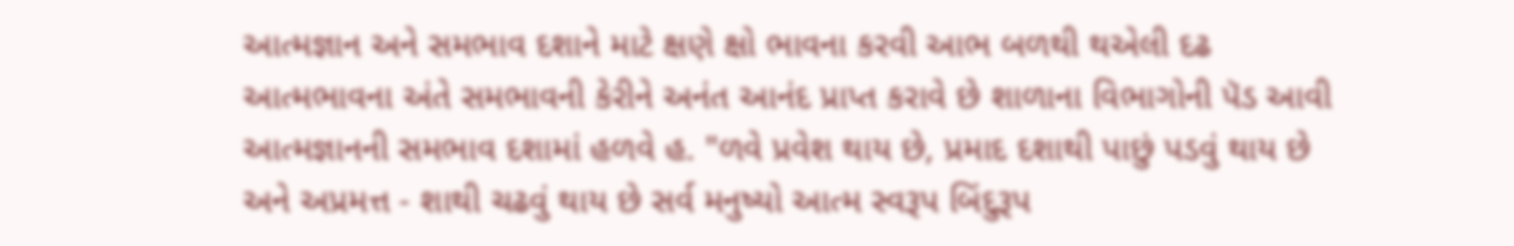આત્મજ્ઞાન અને સમભાવ દશાને માટે ક્ષણે ક્ષો ભાવના કરવી આભ બળથી થએલી દઢ આત્મભાવના અંતે સમભાવની કેરીને અનંત આનંદ પ્રાપ્ત કરાવે છે શાળાના વિભાગોની પૅડ આવી આત્મજ્ઞાનની સમભાવ દશામાં હળવે હ. "ળવે પ્રવેશ થાય છે, પ્રમાદ દશાથી પાછું પડવું થાય છે અને અપ્રમત્ત - શાથી ચઢવું થાય છે સર્વ મનુષ્યો આત્મ સ્વરૂપ બિંદુરૂપ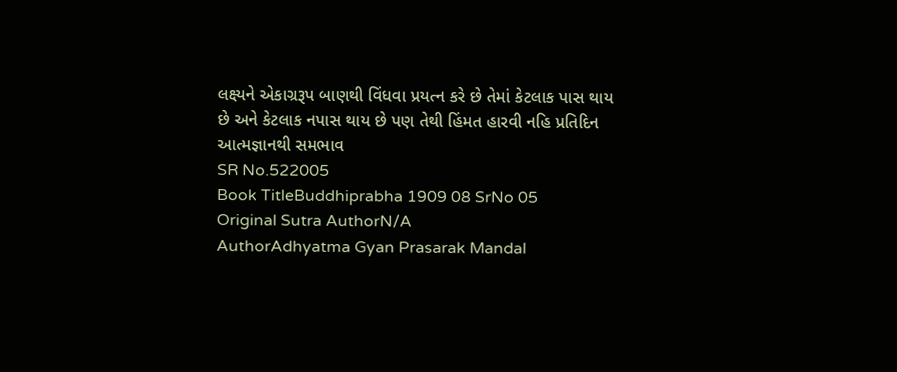લક્ષ્યને એકાગ્રરૂપ બાણથી વિંધવા પ્રયત્ન કરે છે તેમાં કેટલાક પાસ થાય છે અને કેટલાક નપાસ થાય છે પણ તેથી હિંમત હારવી નહિ પ્રતિદિન આત્મજ્ઞાનથી સમભાવ
SR No.522005
Book TitleBuddhiprabha 1909 08 SrNo 05
Original Sutra AuthorN/A
AuthorAdhyatma Gyan Prasarak Mandal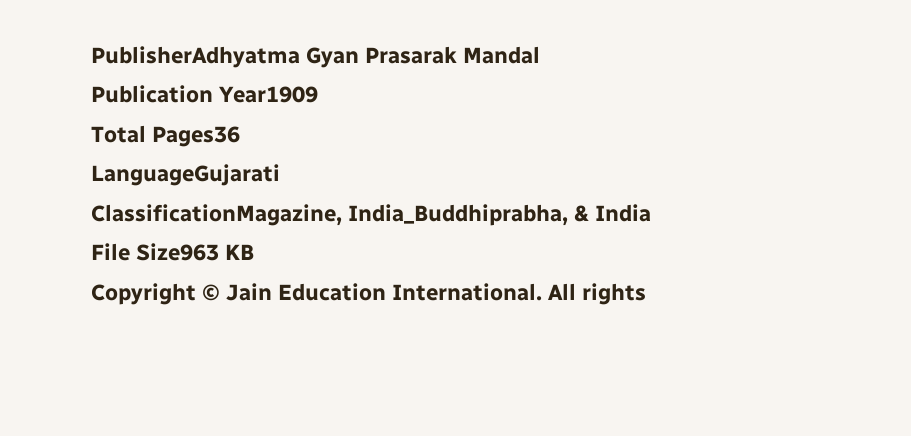PublisherAdhyatma Gyan Prasarak Mandal
Publication Year1909
Total Pages36
LanguageGujarati
ClassificationMagazine, India_Buddhiprabha, & India
File Size963 KB
Copyright © Jain Education International. All rights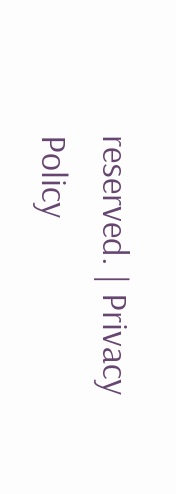reserved. | Privacy Policy